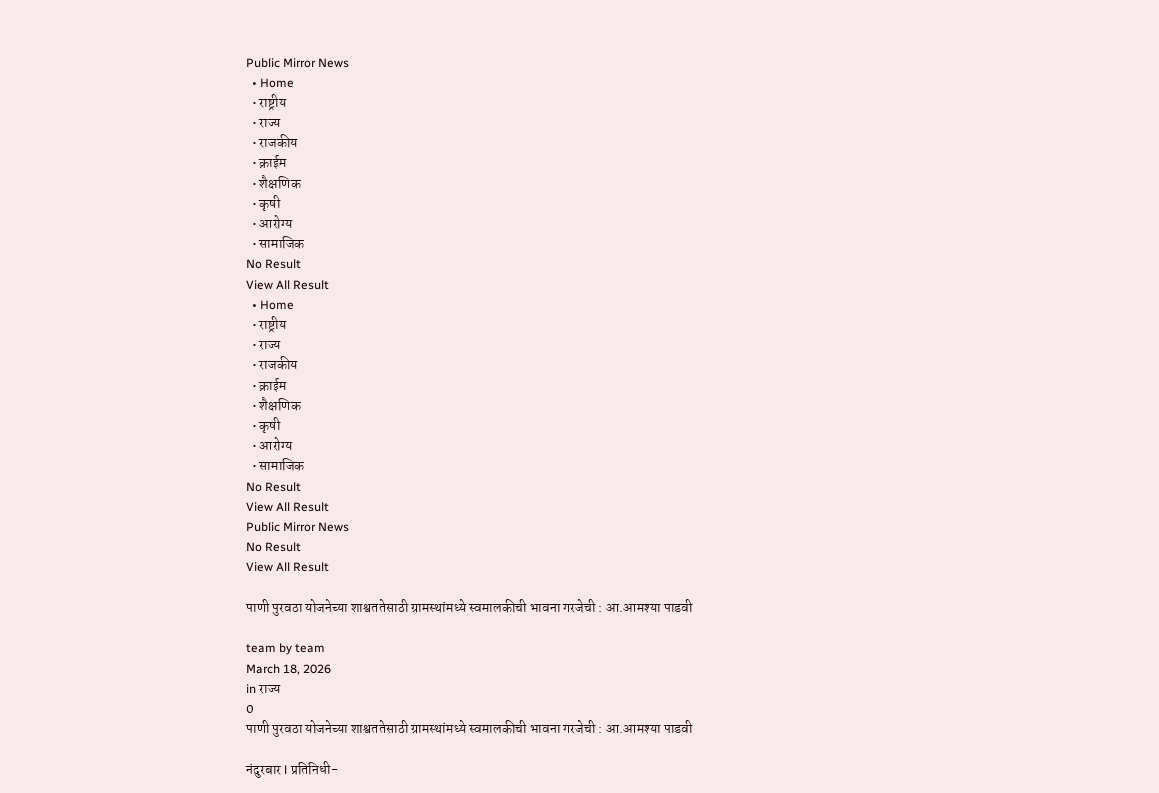Public Mirror News
  • Home
  • राष्ट्रीय
  • राज्य
  • राजकीय
  • क्राईम
  • शैक्षणिक
  • कृषी
  • आरोग्य
  • सामाजिक
No Result
View All Result
  • Home
  • राष्ट्रीय
  • राज्य
  • राजकीय
  • क्राईम
  • शैक्षणिक
  • कृषी
  • आरोग्य
  • सामाजिक
No Result
View All Result
Public Mirror News
No Result
View All Result

पाणी पुरवठा योजनेच्या शाश्वततेसाठी ग्रामस्थांमध्ये स्वमालकीची भावना गरजेची : आ.आमश्या पाडवी

team by team
March 18, 2026
in राज्य
0
पाणी पुरवठा योजनेच्या शाश्वततेसाठी ग्रामस्थांमध्ये स्वमालकीची भावना गरजेची : आ.आमश्या पाडवी

नंदुरबार l प्रतिनिधी-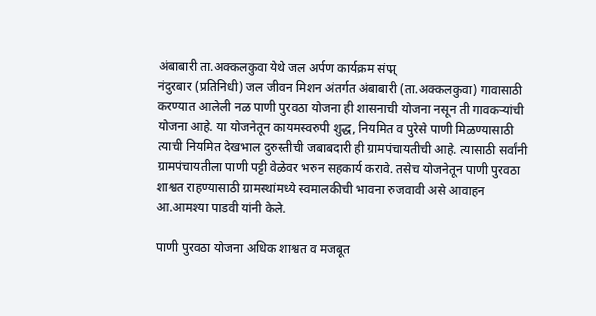अंबाबारी ता.अक्कलकुवा येथे जल अर्पण कार्यक्रम संप्प्न्
नंदुरबार (प्रतिनिधी) जल जीवन मिशन अंतर्गत अंबाबारी (ता.अक्कलकुवा) गावासाठी करण्यात आलेली नळ पाणी पुरवठा योजना ही शासनाची योजना नसून ती गावकऱ्यांची योजना आहे. या योजनेतून कायमस्वरुपी शुद्ध, नियमित व पुरेसे पाणी मिळण्यासाठी त्याची नियमित देखभाल दुरुस्तीची जबाबदारी ही ग्रामपंचायतीची आहे. त्यासाठी सर्वांनी ग्रामपंचायतीला पाणी पट्टी वेळेवर भरुन सहकार्य करावे. तसेच योजनेतून पाणी पुरवठा शाश्वत राहण्यासाठी ग्रामस्थांमध्ये स्वमालकीची भावना रुजवावी असे आवाहन आ.आमश्या पाडवी यांनी केले.

पाणी पुरवठा योजना अधिक शाश्वत व मजबूत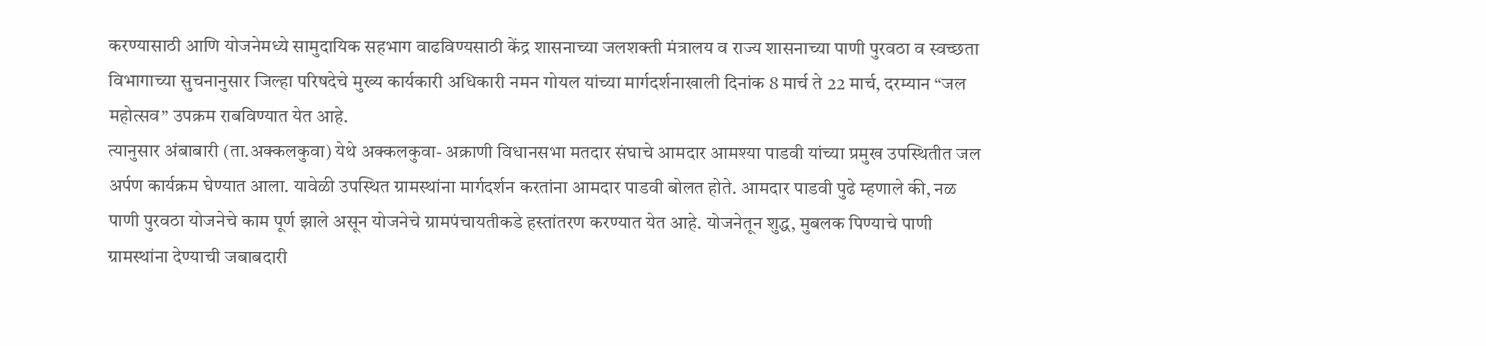करण्यासाठी आणि योजनेमध्ये सामुदायिक सहभाग वाढविण्यसाठी केंद्र शासनाच्या जलशक्ती मंत्रालय व राज्य शासनाच्या पाणी पुरवठा व स्वच्छता विभागाच्या सुचनानुसार जिल्हा परिषदेचे मुख्य कार्यकारी अधिकारी नमन गोयल यांच्या मार्गदर्शनाखाली दिनांक 8 मार्च ते 22 मार्च, दरम्यान “जल महोत्सव” उपक्रम राबविण्यात येत आहे.
त्यानुसार अंबाबारी (ता.अक्कलकुवा) येथे अक्कलकुवा- अक्राणी विधानसभा मतदार संघाचे आमदार आमश्या पाडवी यांच्या प्रमुख उपस्थितीत जल अर्पण कार्यक्रम घेण्यात आला. यावेळी उपस्थित ग्रामस्थांना मार्गदर्शन करतांना आमदार पाडवी बोलत होते. आमदार पाडवी पुढे म्हणाले की, नळ पाणी पुरवठा योजनेचे काम पूर्ण झाले असून योजनेचे ग्रामपंचायतीकडे हस्तांतरण करण्यात येत आहे. योजनेतून शुद्ध, मुबलक पिण्याचे पाणी ग्रामस्थांना देण्याची जबाबदारी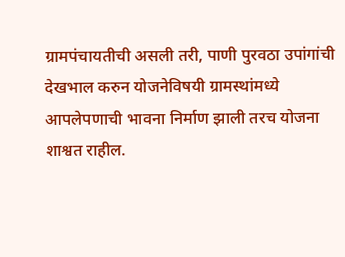ग्रामपंचायतीची असली तरी, पाणी पुरवठा उपांगांची देखभाल करुन योजनेविषयी ग्रामस्थांमध्ये आपलेपणाची भावना निर्माण झाली तरच योजना शाश्वत राहील.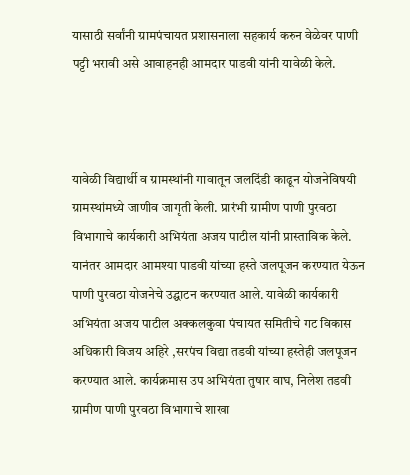यासाठी सर्वांनी ग्रामपंचायत प्रशासनाला सहकार्य करुन वेळेवर पाणी पट्टी भरावी असे आवाहनही आमदार पाडवी यांनी यावेळी केले.



यावेळी विद्यार्थी व ग्रामस्थांनी गावातून जलदिंडी काढून योजनेविषयी ग्रामस्थांमध्ये जाणीव जागृती केली. प्रारंभी ग्रामीण पाणी पुरवठा विभागाचे कार्यकारी अभियंता अजय पाटील यांनी प्रास्ताविक केले. यानंतर आमदार आमश्या पाडवी यांच्या हस्ते जलपूजन करण्यात येऊन पाणी पुरवठा योजनेचे उद्घाटन करण्यात आले. यावेळी कार्यकारी अभियंता अजय पाटील अक्कलकुवा पंचायत समितीचे गट विकास अधिकारी विजय अहिरे ,सरपंच विद्या तडवी यांच्या हस्तेही जलपूजन करण्यात आले. कार्यक्रमास उप अभियंता तुषार वाघ, निलेश तडवी ग्रामीण पाणी पुरवठा विभागाचे शाखा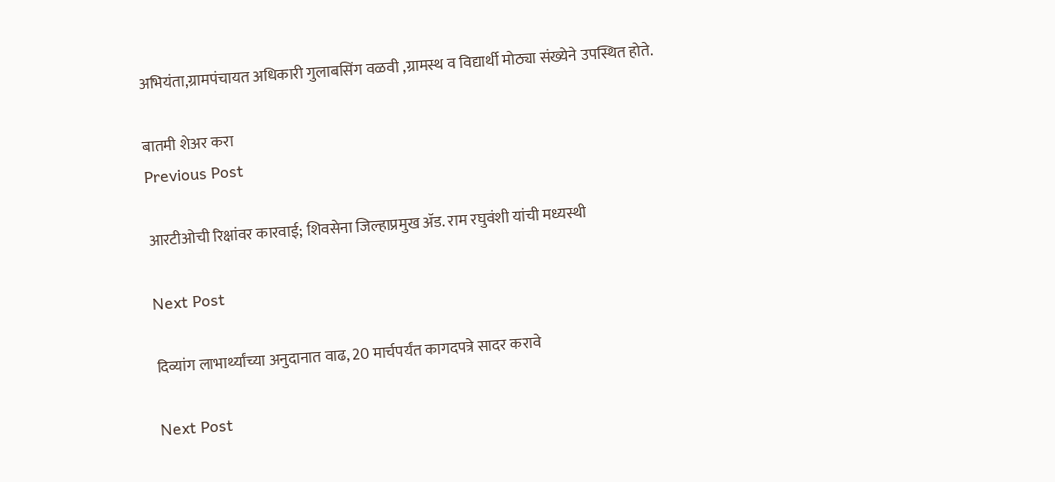अभियंता,ग्रामपंचायत अधिकारी गुलाबसिंग वळवी ,ग्रामस्थ व विद्यार्थी मोठ्या संख्येने उपस्थित होते.

बातमी शेअर करा
Previous Post

आरटीओची रिक्षांवर कारवाई; शिवसेना जिल्हाप्रमुख ॲड. राम रघुवंशी यांची मध्यस्थी

Next Post

दिव्यांग लाभार्थ्यांच्या अनुदानात वाढ, 20 मार्चपर्यंत कागदपत्रे सादर करावे

Next Post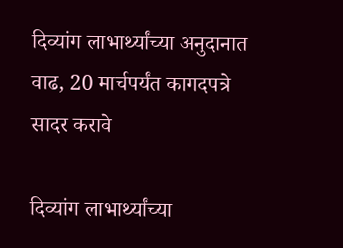दिव्यांग लाभार्थ्यांच्या अनुदानात वाढ, 20 मार्चपर्यंत कागदपत्रे सादर करावे

दिव्यांग लाभार्थ्यांच्या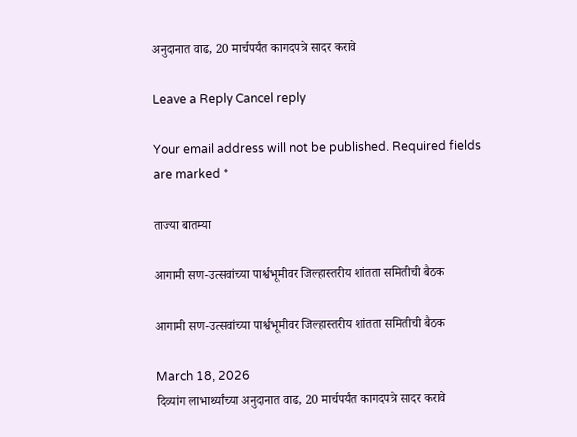अनुदानात वाढ, 20 मार्चपर्यंत कागदपत्रे सादर करावे

Leave a Reply Cancel reply

Your email address will not be published. Required fields are marked *

ताज्या बातम्या

आगामी सण-उत्सवांच्या पार्श्वभूमीवर जिल्हास्तरीय शांतता समितीची बैठक

आगामी सण-उत्सवांच्या पार्श्वभूमीवर जिल्हास्तरीय शांतता समितीची बैठक

March 18, 2026
दिव्यांग लाभार्थ्यांच्या अनुदानात वाढ, 20 मार्चपर्यंत कागदपत्रे सादर करावे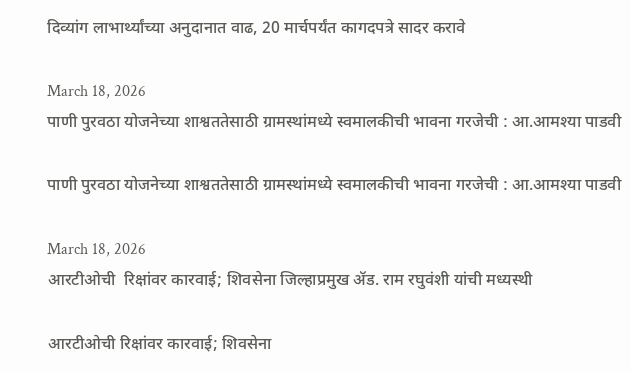दिव्यांग लाभार्थ्यांच्या अनुदानात वाढ, 20 मार्चपर्यंत कागदपत्रे सादर करावे

March 18, 2026
पाणी पुरवठा योजनेच्या शाश्वततेसाठी ग्रामस्थांमध्ये स्वमालकीची भावना गरजेची : आ.आमश्या पाडवी

पाणी पुरवठा योजनेच्या शाश्वततेसाठी ग्रामस्थांमध्ये स्वमालकीची भावना गरजेची : आ.आमश्या पाडवी

March 18, 2026
आरटीओची  रिक्षांवर कारवाई; शिवसेना जिल्हाप्रमुख ॲड. राम रघुवंशी यांची मध्यस्थी

आरटीओची रिक्षांवर कारवाई; शिवसेना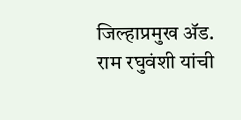जिल्हाप्रमुख ॲड. राम रघुवंशी यांची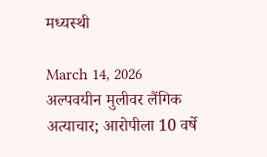मध्यस्थी

March 14, 2026
अल्पवयीन मुलीवर लैंगिक अत्याचार; आरोपीला 10 वर्षे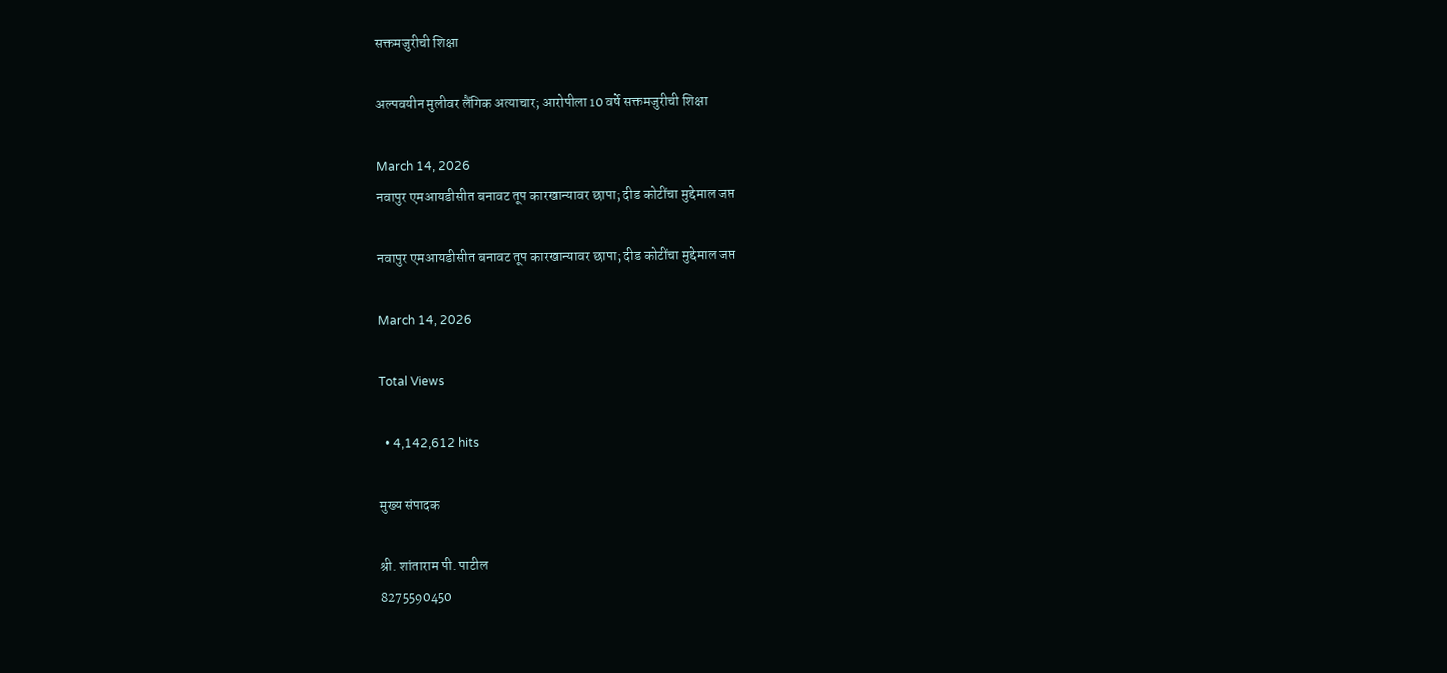सक्तमजुरीची शिक्षा

अल्पवयीन मुलीवर लैंगिक अत्याचार; आरोपीला 10 वर्षे सक्तमजुरीची शिक्षा

March 14, 2026
नवापुर एमआयडीसीत बनावट तूप कारखान्यावर छापा; दीड कोटींचा मुद्देमाल जप्त

नवापुर एमआयडीसीत बनावट तूप कारखान्यावर छापा; दीड कोटींचा मुद्देमाल जप्त

March 14, 2026

Total Views

  • 4,142,612 hits

मुख्य संपादक

श्री. शांताराम पी. पाटील
8275590450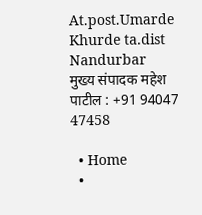At.post.Umarde Khurde ta.dist Nandurbar
मुख्य संपादक महेश पाटील : +91 94047 47458

  • Home
  •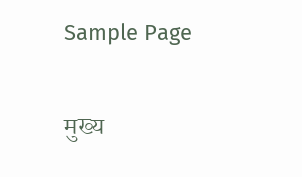Sample Page

मुख्य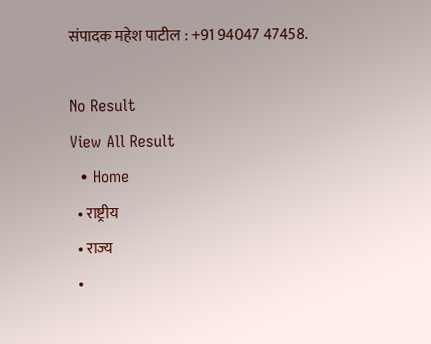संपादक महेश पाटील : +91 94047 47458.

No Result
View All Result
  • Home
  • राष्ट्रीय
  • राज्य
  •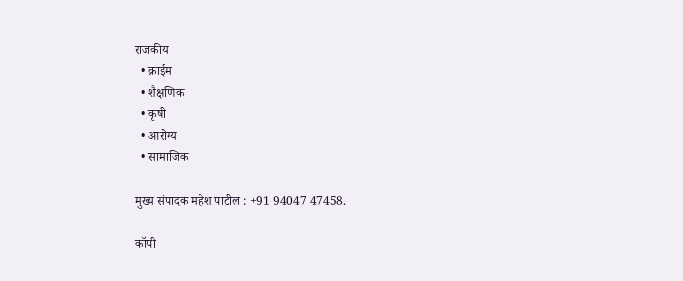राजकीय
  • क्राईम
  • शैक्षणिक
  • कृषी
  • आरोग्य
  • सामाजिक

मुख्य संपादक महेश पाटील : +91 94047 47458.

कॉपी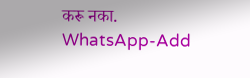करू नका.
WhatsApp-Add